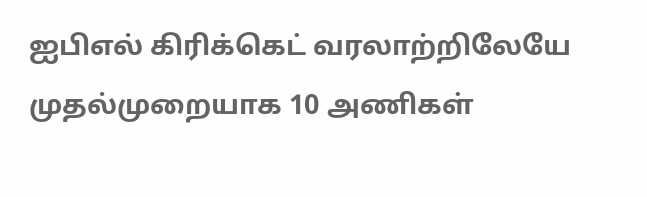ஐபிஎல் கிரிக்கெட் வரலாற்றிலேயே முதல்முறையாக 10 அணிகள்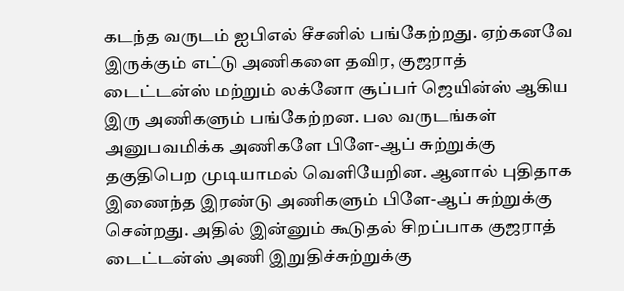கடந்த வருடம் ஐபிஎல் சீசனில் பங்கேற்றது. ஏற்கனவே இருக்கும் எட்டு அணிகளை தவிர, குஜராத் டைட்டன்ஸ் மற்றும் லக்னோ சூப்பர் ஜெயின்ஸ் ஆகிய இரு அணிகளும் பங்கேற்றன. பல வருடங்கள் அனுபவமிக்க அணிகளே பிளே-ஆப் சுற்றுக்கு தகுதிபெற முடியாமல் வெளியேறின. ஆனால் புதிதாக இணைந்த இரண்டு அணிகளும் பிளே-ஆப் சுற்றுக்கு சென்றது. அதில் இன்னும் கூடுதல் சிறப்பாக குஜராத் டைட்டன்ஸ் அணி இறுதிச்சுற்றுக்கு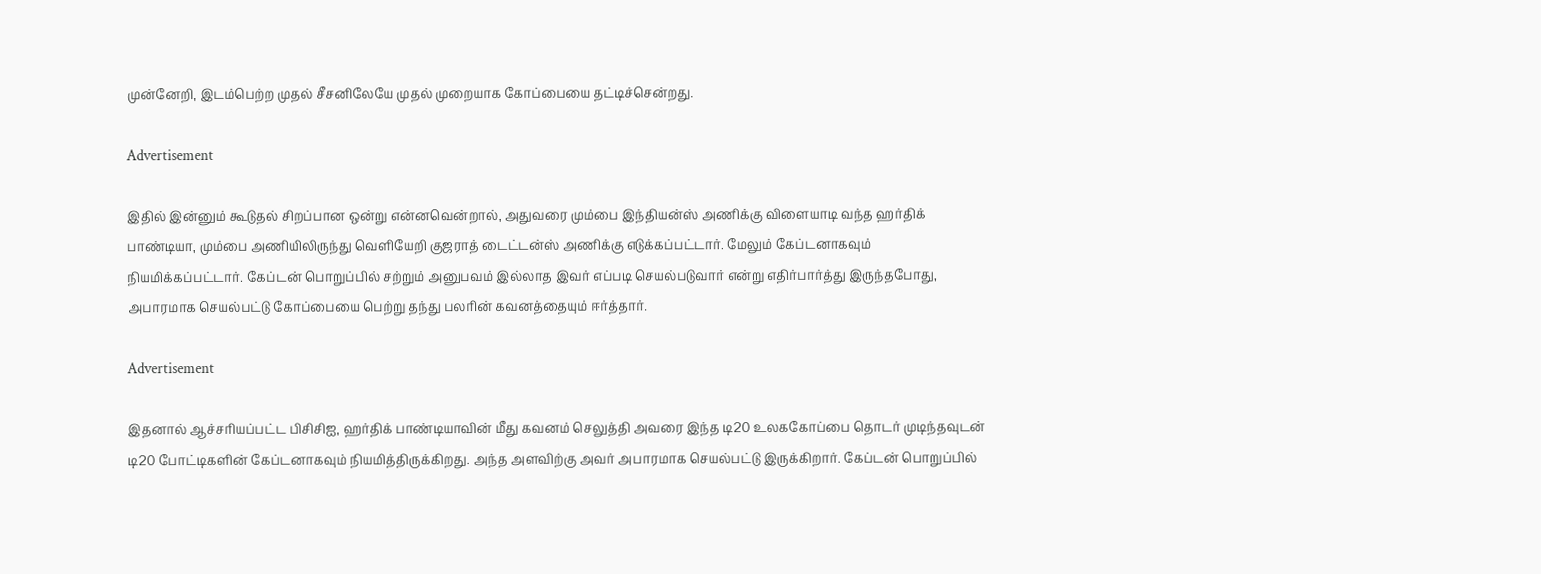முன்னேறி, இடம்பெற்ற முதல் சீசனிலேயே முதல் முறையாக கோப்பையை தட்டிச்சென்றது.

Advertisement

இதில் இன்னும் கூடுதல் சிறப்பான ஒன்று என்னவென்றால், அதுவரை மும்பை இந்தியன்ஸ் அணிக்கு விளையாடி வந்த ஹர்திக் பாண்டியா, மும்பை அணியிலிருந்து வெளியேறி குஜராத் டைட்டன்ஸ் அணிக்கு எடுக்கப்பட்டார். மேலும் கேப்டனாகவும் நியமிக்கப்பட்டார். கேப்டன் பொறுப்பில் சற்றும் அனுபவம் இல்லாத இவர் எப்படி செயல்படுவார் என்று எதிர்பார்த்து இருந்தபோது, அபாரமாக செயல்பட்டு கோப்பையை பெற்று தந்து பலரின் கவனத்தையும் ஈர்த்தார்.

Advertisement

இதனால் ஆச்சரியப்பட்ட பிசிசிஐ, ஹர்திக் பாண்டியாவின் மீது கவனம் செலுத்தி அவரை இந்த டி20 உலககோப்பை தொடர் முடிந்தவுடன் டி20 போட்டிகளின் கேப்டனாகவும் நியமித்திருக்கிறது. அந்த அளவிற்கு அவர் அபாரமாக செயல்பட்டு இருக்கிறார். கேப்டன் பொறுப்பில்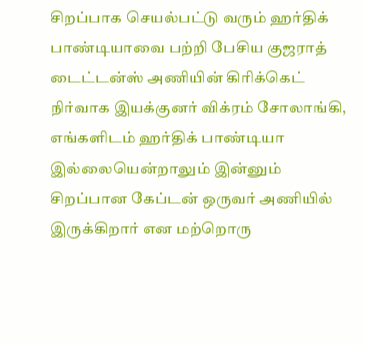சிறப்பாக செயல்பட்டு வரும் ஹர்திக் பாண்டியாவை பற்றி பேசிய குஜராத் டைட்டன்ஸ் அணியின் கிரிக்கெட் நிர்வாக இயக்குனர் விக்ரம் சோலாங்கி, எங்களிடம் ஹர்திக் பாண்டியா இல்லையென்றாலும் இன்னும் சிறப்பான கேப்டன் ஒருவர் அணியில் இருக்கிறார் என மற்றொரு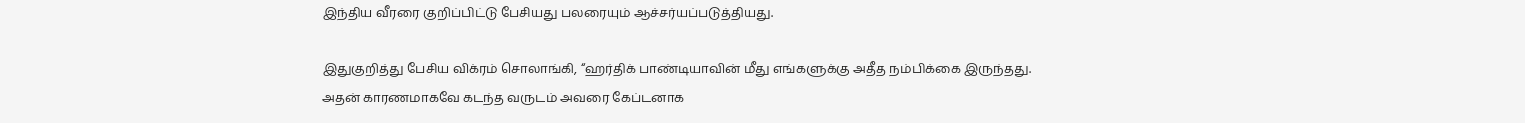இந்திய வீரரை குறிப்பிட்டு பேசியது பலரையும் ஆச்சர்யப்படுத்தியது.

இதுகுறித்து பேசிய விக்ரம் சொலாங்கி, “ஹர்திக் பாண்டியாவின் மீது எங்களுக்கு அதீத நம்பிக்கை இருந்தது. அதன் காரணமாகவே கடந்த வருடம் அவரை கேப்டனாக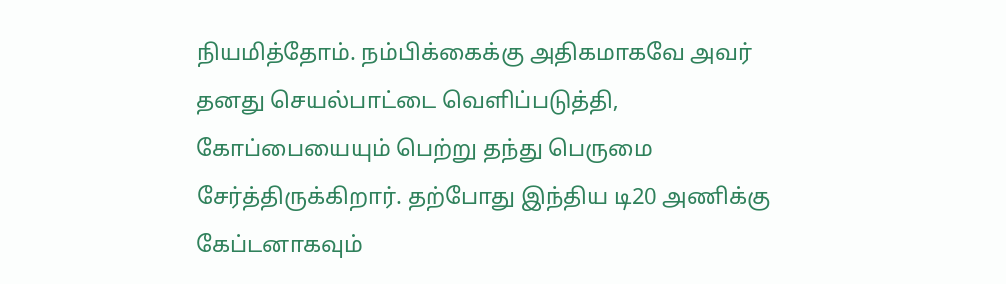நியமித்தோம். நம்பிக்கைக்கு அதிகமாகவே அவர் தனது செயல்பாட்டை வெளிப்படுத்தி, கோப்பையையும் பெற்று தந்து பெருமை சேர்த்திருக்கிறார். தற்போது இந்திய டி20 அணிக்கு கேப்டனாகவும்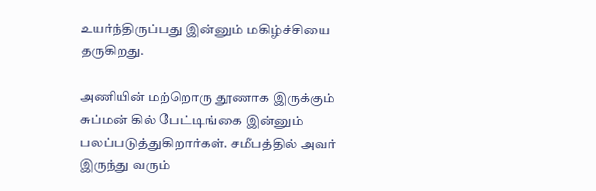உயர்ந்திருப்பது இன்னும் மகிழ்ச்சியை தருகிறது.

அணியின் மற்றொரு தூணாக இருக்கும் சுப்மன் கில் பேட்டிங்கை இன்னும் பலப்படுத்துகிறார்கள். சமீபத்தில் அவர் இருந்து வரும்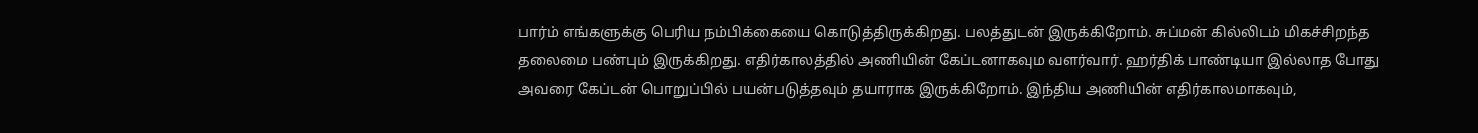பார்ம் எங்களுக்கு பெரிய நம்பிக்கையை கொடுத்திருக்கிறது. பலத்துடன் இருக்கிறோம். சுப்மன் கில்லிடம் மிகச்சிறந்த தலைமை பண்பும் இருக்கிறது. எதிர்காலத்தில் அணியின் கேப்டனாகவும வளர்வார். ஹர்திக் பாண்டியா இல்லாத போது அவரை கேப்டன் பொறுப்பில் பயன்படுத்தவும் தயாராக இருக்கிறோம். இந்திய அணியின் எதிர்காலமாகவும்,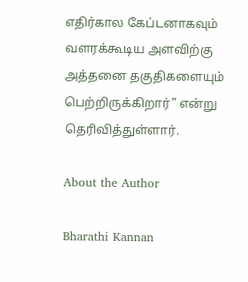எதிர்கால கேப்டனாகவும் வளரக்கூடிய அளவிற்கு அத்தனை தகுதிகளையும் பெற்றிருக்கிறார்” என்று தெரிவித்துள்ளார்.

About the Author

Bharathi Kannan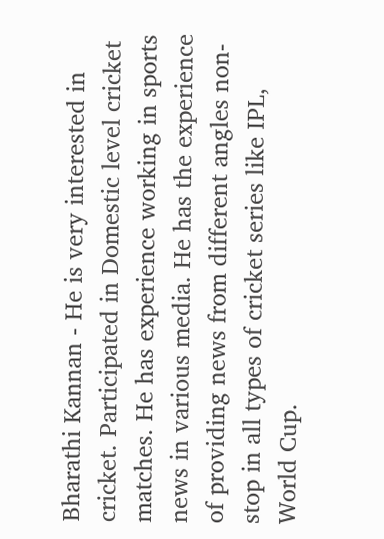Bharathi Kannan - He is very interested in cricket. Participated in Domestic level cricket matches. He has experience working in sports news in various media. He has the experience of providing news from different angles non-stop in all types of cricket series like IPL, World Cup.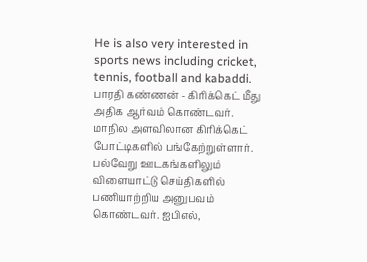He is also very interested in sports news including cricket, tennis, football and kabaddi. பாரதி கண்ணன் - கிரிக்கெட் மீது அதிக ஆர்வம் கொண்டவர். மாநில அளவிலான கிரிக்கெட் போட்டிகளில் பங்கேற்றுள்ளார். பல்வேறு ஊடகங்களிலும் விளையாட்டு செய்திகளில் பணியாற்றிய அனுபவம் கொண்டவர். ஐபிஎல்,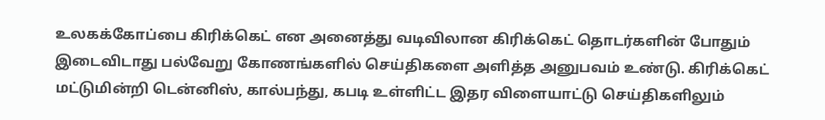உலகக்கோப்பை கிரிக்கெட் என அனைத்து வடிவிலான கிரிக்கெட் தொடர்களின் போதும் இடைவிடாது பல்வேறு கோணங்களில் செய்திகளை அளித்த அனுபவம் உண்டு. கிரிக்கெட் மட்டுமின்றி டென்னிஸ், கால்பந்து, கபடி உள்ளிட்ட இதர விளையாட்டு செய்திகளிலும்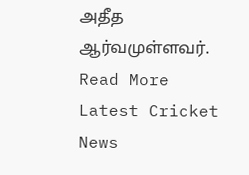அதீத ஆர்வமுள்ளவர். Read More
Latest Cricket News